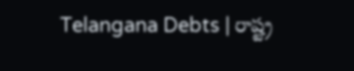Telangana Debts | రాష్ట్ర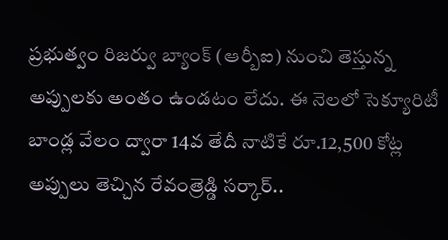ప్రభుత్వం రిజర్వు బ్యాంక్ (ఆర్బీఐ) నుంచి తెస్తున్న అప్పులకు అంతం ఉండటం లేదు. ఈ నెలలో సెక్యూరిటీ బాండ్ల వేలం ద్వారా 14వ తేదీ నాటికే రూ.12,500 కోట్ల అప్పులు తెచ్చిన రేవంత్రెడ్డి సర్కార్..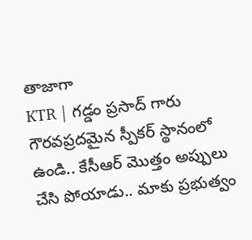తాజాగా
KTR | గడ్డం ప్రసాద్ గారు గౌరవప్రదమైన స్పీకర్ స్థానంలో ఉండి.. కేసీఆర్ మొత్తం అప్పులు చేసి పోయాడు.. మాకు ప్రభుత్వం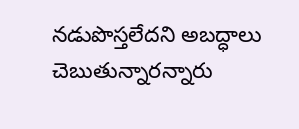నడుపొస్తలేదని అబద్ధాలు చెబుతున్నారన్నారు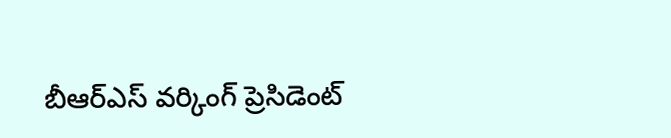బీఆర్ఎస్ వర్కింగ్ ప్రెసిడెంట్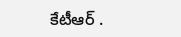కేటీఆర్ .